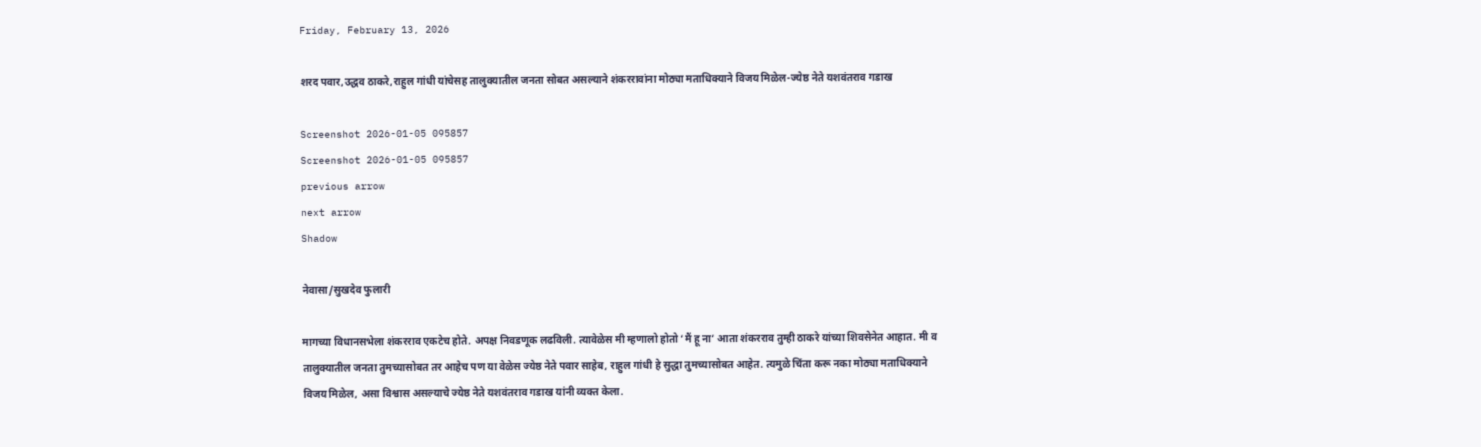Friday, February 13, 2026

शरद पवार,उद्धव ठाकरे,राहुल गांधी यांचेसह तालुक्यातील जनता सोबत असल्याने शंकररावांना मोठ्या मताधिक्याने विजय मिळेल-ज्येष्ठ नेते यशवंतराव गडाख

Screenshot 2026-01-05 095857
Screenshot 2026-01-05 095857
previous arrow
next arrow
Shadow

नेवासा/सुखदेव फुलारी

मागच्या विधानसभेला शंकरराव एकटेच होते. अपक्ष निवडणूक लढविली. त्यावेळेस मी म्हणालो होतो ‘मैं हू ना’ आता शंकरराव तुम्ही ठाकरे यांच्या शिवसेनेत आहात. मी व तालुक्यातील जनता तुमच्यासोबत तर आहेच पण या वेळेस ज्येष्ठ नेते पवार साहेब, राहुल गांधी हे सुद्धा तुमच्यासोबत आहेत. त्यमुळे चिंता करू नका मोठ्या मताधिक्याने विजय मिळेल, असा विश्वास असल्याचे ज्येष्ठ नेते यशवंतराव गडाख यांनी व्यक्त केला.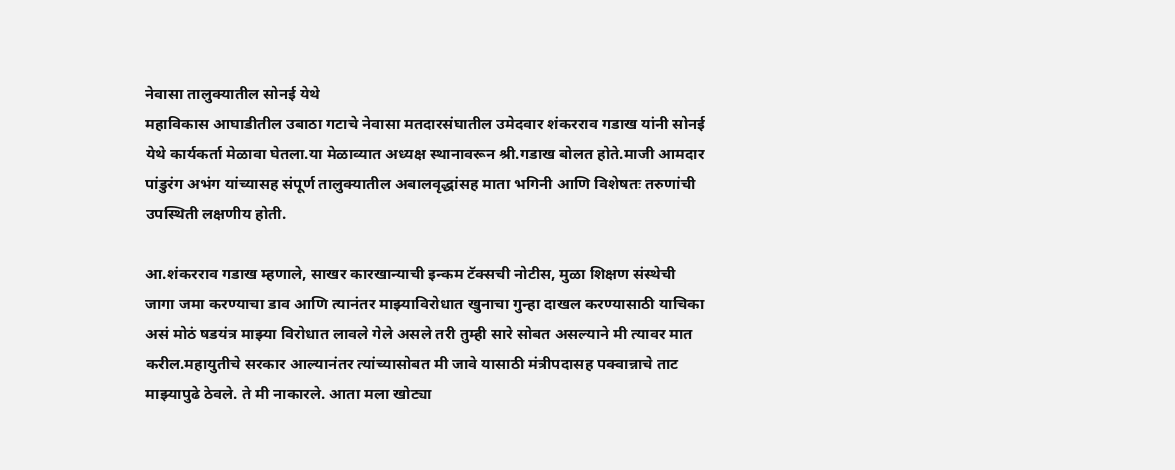नेवासा तालुक्यातील सोनई येथे
महाविकास आघाडीतील उबाठा गटाचे नेवासा मतदारसंघातील उमेदवार शंकरराव गडाख यांनी सोनई येथे कार्यकर्ता मेळावा घेतला.या मेळाव्यात अध्यक्ष स्थानावरून श्री.गडाख बोलत होते.माजी आमदार पांडुरंग अभंग यांच्यासह संपूर्ण तालुक्यातील अबालवृद्धांसह माता भगिनी आणि विशेषतः तरुणांची उपस्थिती लक्षणीय होती.

आ.शंकरराव गडाख म्हणाले, साखर कारखान्याची इन्कम टॅक्सची नोटीस, मुळा शिक्षण संस्थेची जागा जमा करण्याचा डाव आणि त्यानंतर माझ्याविरोधात खुनाचा गुन्हा दाखल करण्यासाठी याचिका असं मोठं षडयंत्र माझ्या विरोधात लावले गेले असले तरी तुम्ही सारे सोबत असल्याने मी त्यावर मात करील.महायुतीचे सरकार आल्यानंतर त्यांच्यासोबत मी जावे यासाठी मंत्रीपदासह पक्वान्नाचे ताट माझ्यापुढे ठेवले. ते मी नाकारले. आता मला खोट्या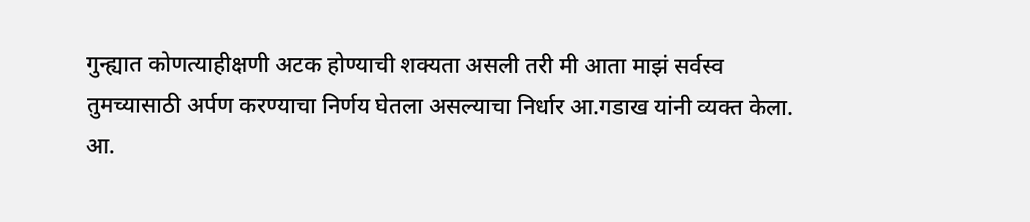गुन्ह्यात कोणत्याहीक्षणी अटक होण्याची शक्यता असली तरी मी आता माझं सर्वस्व तुमच्यासाठी अर्पण करण्याचा निर्णय घेतला असल्याचा निर्धार आ.गडाख यांनी व्यक्त केला.
आ.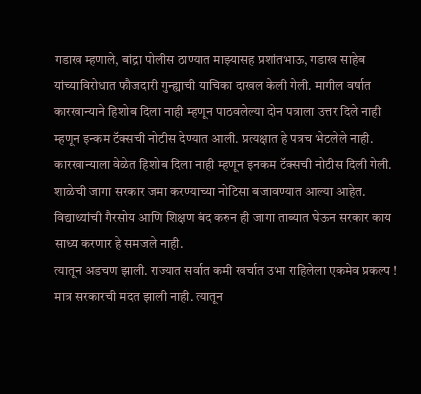गडाख म्हणाले, बांद्रा पोलीस ठाण्यात माझ्यासह प्रशांतभाऊ, गडाख साहेब यांच्याविरोधात फौजदारी गुन्ह्याची याचिका दाखल केली गेली. मागील वर्षात कारखान्याने हिशोब दिला नाही म्हणून पाठवलेल्या दोन पत्राला उत्तर दिले नाही म्हणून इन्कम टॅक्सची नोटीस देण्यात आली. प्रत्यक्षात हे पत्रच भेटलेले नाही. कारखान्याला वेळेत हिशोब दिला नाही म्हणून इनकम टॅक्सची नोटीस दिली गेली. शाळेची जागा सरकार जमा करण्याच्या नोटिसा बजावण्यात आल्या आहेत.
विद्याथ्यांची गैरसोय आणि शिक्षण बंद करुन ही जागा ताब्यात घेऊन सरकार काय साध्य करणार हे समजले नाही.
त्यातून अडचण झाली. राज्यात सर्वात कमी खर्चात उभा राहिलेला एकमेव प्रकल्प ! मात्र सरकारची मदत झाली नाही. त्यातून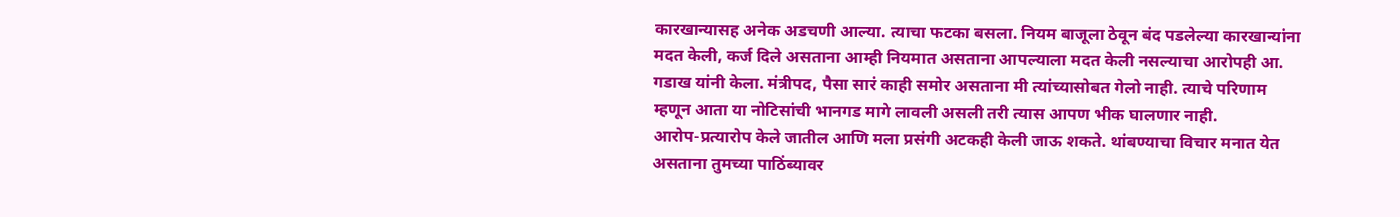कारखान्यासह अनेक अडचणी आल्या. त्याचा फटका बसला. नियम बाजूला ठेवून बंद पडलेल्या कारखान्यांना मदत केली, कर्ज दिले असताना आम्ही नियमात असताना आपल्याला मदत केली नसल्याचा आरोपही आ. गडाख यांनी केला. मंत्रीपद, पैसा सारं काही समोर असताना मी त्यांच्यासोबत गेलो नाही. त्याचे परिणाम म्हणून आता या नोटिसांची भानगड मागे लावली असली तरी त्यास आपण भीक घालणार नाही.
आरोप-प्रत्यारोप केले जातील आणि मला प्रसंगी अटकही केली जाऊ शकते. थांबण्याचा विचार मनात येत असताना तुमच्या पाठिंब्यावर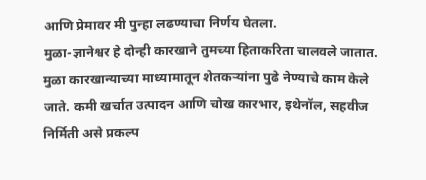आणि प्रेमावर मी पुन्हा लढण्याचा निर्णय घेतला.
मुळा-ज्ञानेश्वर हे दोन्ही कारखाने तुमच्या हिताकरिता चालवले जातात. मुळा कारखान्याच्या माध्यामातून शेतकऱ्यांना पुढे नेण्याचे काम केले जाते. कमी खर्चात उत्पादन आणि चोख कारभार, इथेनॉल, सहवीज निर्मिती असे प्रकल्प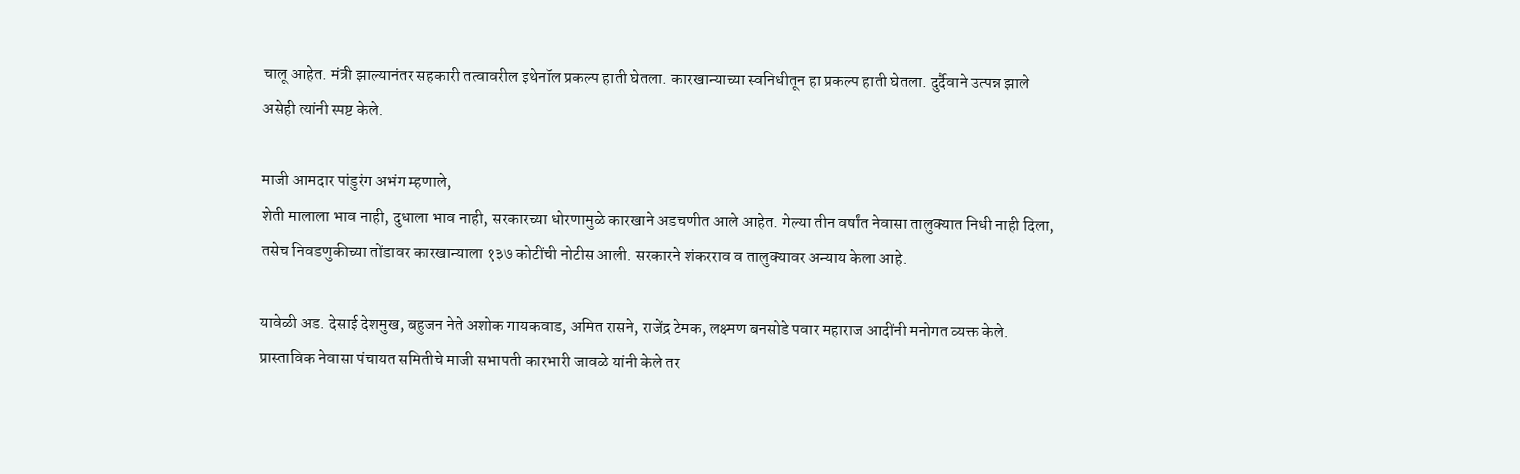चालू आहेत. मंत्री झाल्यानंतर सहकारी तत्वावरील इथेनॉल प्रकल्प हाती घेतला. कारखान्याच्या स्वनिधीतून हा प्रकल्प हाती घेतला. दुर्दैवाने उत्पन्न झाले
असेही त्यांनी स्पष्ट केले.

माजी आमदार पांडुरंग अभंग म्हणाले,
शेती मालाला भाव नाही, दुधाला भाव नाही, सरकारच्या धोरणामुळे कारखाने अडचणीत आले आहेत. गेल्या तीन वर्षांत नेवासा तालुक्यात निधी नाही दिला, तसेच निवडणुकीच्या तोंडावर कारखान्याला १३७ कोटींची नोटीस आली. सरकारने शंकरराव व तालुक्यावर अन्याय केला आहे.

यावेळी अड. देसाई देशमुख, बहुजन नेते अशोक गायकवाड, अमित रासने, राजेंद्र टेमक, लक्ष्मण बनसोडे पवार महाराज आदींनी मनोगत व्यक्त केले.
प्रास्ताविक नेवासा पंचायत समितीचे माजी सभापती कारभारी जावळे यांनी केले तर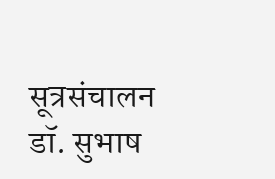सूत्रसंचालन डॉ. सुभाष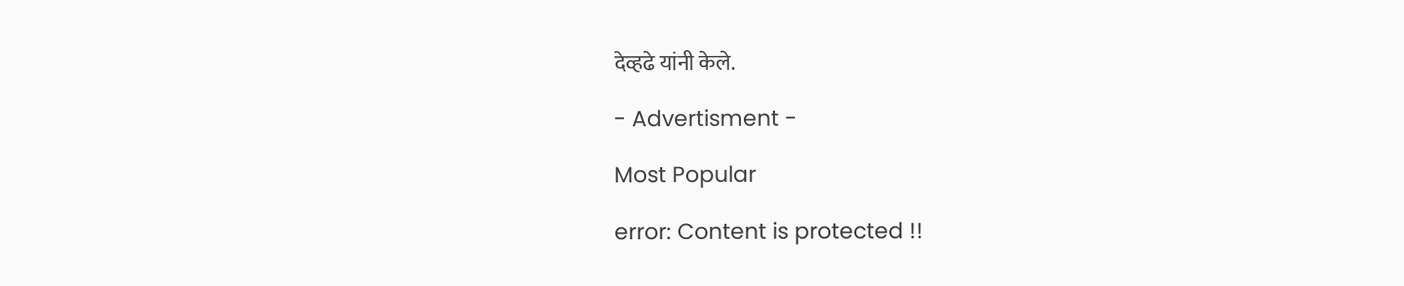देव्हढे यांनी केले.

- Advertisment -

Most Popular

error: Content is protected !!